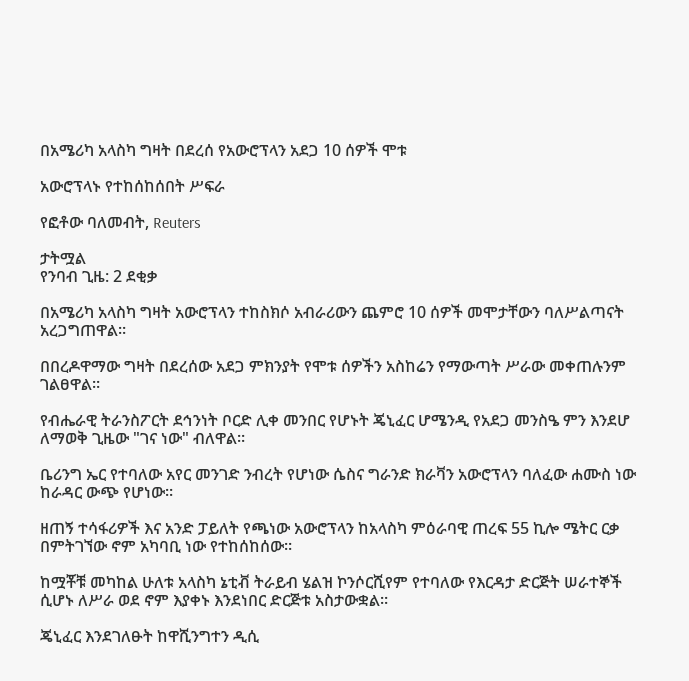በአሜሪካ አላስካ ግዛት በደረሰ የአውሮፕላን አደጋ 10 ሰዎች ሞቱ

አውሮፕላኑ የተከሰከሰበት ሥፍራ

የፎቶው ባለመብት, Reuters

ታትሟል
የንባብ ጊዜ: 2 ደቂቃ

በአሜሪካ አላስካ ግዛት አውሮፕላን ተከስክሶ አብራሪውን ጨምሮ 10 ሰዎች መሞታቸውን ባለሥልጣናት አረጋግጠዋል።

በበረዶዋማው ግዛት በደረሰው አደጋ ምክንያት የሞቱ ሰዎችን አስከሬን የማውጣት ሥራው መቀጠሉንም ገልፀዋል።

የብሔራዊ ትራንስፖርት ደኅንነት ቦርድ ሊቀ መንበር የሆኑት ጄኒፈር ሆሜንዲ የአደጋ መንስዔ ምን እንደሆ ለማወቅ ጊዜው "ገና ነው" ብለዋል።

ቤሪንግ ኤር የተባለው አየር መንገድ ንብረት የሆነው ሴስና ግራንድ ክራቫን አውሮፕላን ባለፈው ሐሙስ ነው ከራዳር ውጭ የሆነው።

ዘጠኝ ተሳፋሪዎች እና አንድ ፓይለት የጫነው አውሮፕላን ከአላስካ ምዕራባዊ ጠረፍ 55 ኪሎ ሜትር ርቃ በምትገኘው ኖም አካባቢ ነው የተከሰከሰው።

ከሟቾቹ መካከል ሁለቱ አላስካ ኔቲቭ ትራይብ ሄልዝ ኮንሶርሺየም የተባለው የእርዳታ ድርጅት ሠራተኞች ሲሆኑ ለሥራ ወደ ኖም እያቀኑ እንደነበር ድርጅቱ አስታውቋል።

ጄኒፈር እንደገለፁት ከዋሺንግተን ዲሲ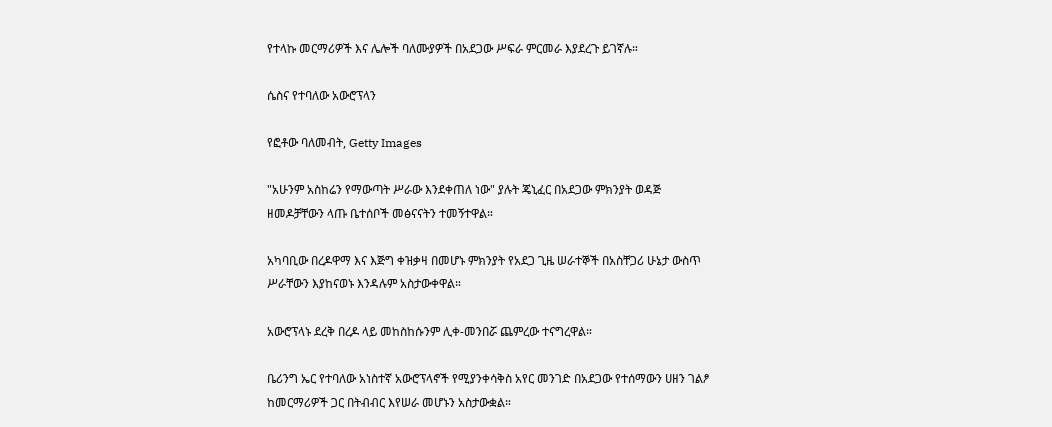የተላኩ መርማሪዎች እና ሌሎች ባለሙያዎች በአደጋው ሥፍራ ምርመራ እያደረጉ ይገኛሉ።

ሴስና የተባለው አውሮፕላን

የፎቶው ባለመብት, Getty Images

"አሁንም አስከሬን የማውጣት ሥራው እንደቀጠለ ነው" ያሉት ጄኒፈር በአደጋው ምክንያት ወዳጅ ዘመዶቻቸውን ላጡ ቤተሰቦች መፅናናትን ተመኝተዋል።

አካባቢው በረዶዋማ እና እጅግ ቀዝቃዛ በመሆኑ ምክንያት የአደጋ ጊዜ ሠራተኞች በአስቸጋሪ ሁኔታ ውስጥ ሥራቸውን እያከናወኑ እንዳሉም አስታውቀዋል።

አውሮፕላኑ ደረቅ በረዶ ላይ መከስከሱንም ሊቀ-መንበሯ ጨምረው ተናግረዋል።

ቤሪንግ ኤር የተባለው አነስተኛ አውሮፕላኖች የሚያንቀሳቅስ አየር መንገድ በአደጋው የተሰማውን ሀዘን ገልፆ ከመርማሪዎች ጋር በትብብር እየሠራ መሆኑን አስታውቋል።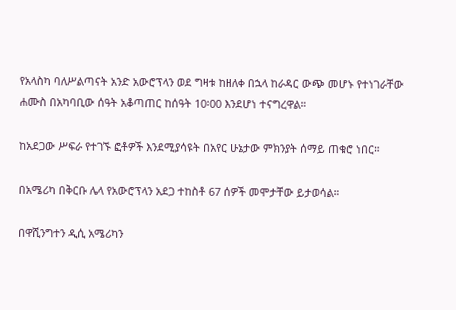የአላስካ ባለሥልጣናት አንድ አውሮፕላን ወደ ግዛቱ ከዘለቀ በኋላ ከራዳር ውጭ መሆኑ የተነገራቸው ሐሙስ በአካባቢው ሰዓት አቆጣጠር ከሰዓት 10፡00 እንደሆነ ተናግረዋል።

ከአደጋው ሥፍራ የተገኙ ፎቶዎች እንደሚያሳዩት በአየር ሁኔታው ምክንያት ሰማይ ጠቁሮ ነበር።

በአሜሪካ በቅርቡ ሌላ የአውሮፕላን አደጋ ተከስቶ 67 ሰዎች መሞታቸው ይታወሳል።

በዋሺንግተን ዲሲ አሜሪካን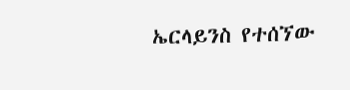ኤርላይንስ የተሰኘው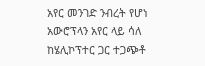አየር መንገድ ንብረት የሆነ አውሮፕላን አየር ላይ ሳለ ከሄሊኮፕተር ጋር ተጋጭቶ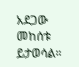አደጋው መከሰቱ ይታወሳል።